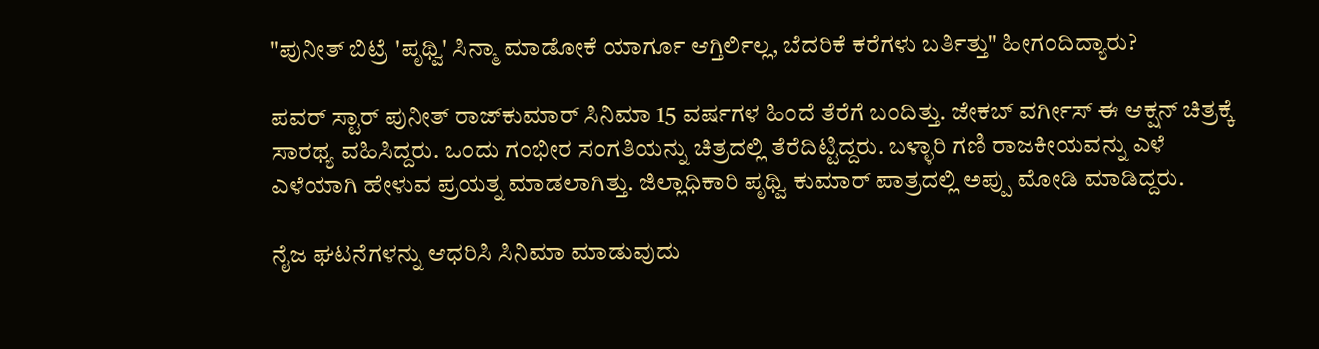"ಪುನೀತ್ ಬಿಟ್ರೆ 'ಪೃಥ್ವಿ' ಸಿನ್ಮಾ ಮಾಡೋಕೆ ಯಾರ್ಗೂ ಆಗ್ತಿರ್ಲಿಲ್ಲ, ಬೆದರಿಕೆ ಕರೆಗಳು ಬರ್ತಿತ್ತು" ಹೀಗಂದಿದ್ಯಾರು?

ಪವರ್ ಸ್ಟಾರ್ ಪುನೀತ್ ರಾಜ್‌ಕುಮಾರ್ ಸಿನಿಮಾ 15 ವರ್ಷಗಳ ಹಿಂದೆ ತೆರೆಗೆ ಬಂದಿತ್ತು. ಜೇಕಬ್ ವರ್ಗೀಸ್ ಈ ಆಕ್ಷನ್ ಚಿತ್ರಕ್ಕೆ ಸಾರಥ್ಯ ವಹಿಸಿದ್ದರು. ಒಂದು ಗಂಭೀರ ಸಂಗತಿಯನ್ನು ಚಿತ್ರದಲ್ಲಿ ತೆರೆದಿಟ್ಟಿದ್ದರು. ಬಳ್ಳಾರಿ ಗಣಿ ರಾಜಕೀಯವನ್ನು ಎಳೆ ಎಳೆಯಾಗಿ ಹೇಳುವ ಪ್ರಯತ್ನ ಮಾಡಲಾಗಿತ್ತು. ಜಿಲ್ಲಾಧಿಕಾರಿ ಪೃಥ್ವಿ ಕುಮಾರ್ ಪಾತ್ರದಲ್ಲಿ ಅಪ್ಪು ಮೋಡಿ ಮಾಡಿದ್ದರು.

ನೈಜ ಘಟನೆಗಳನ್ನು ಆಧರಿಸಿ ಸಿನಿಮಾ ಮಾಡುವುದು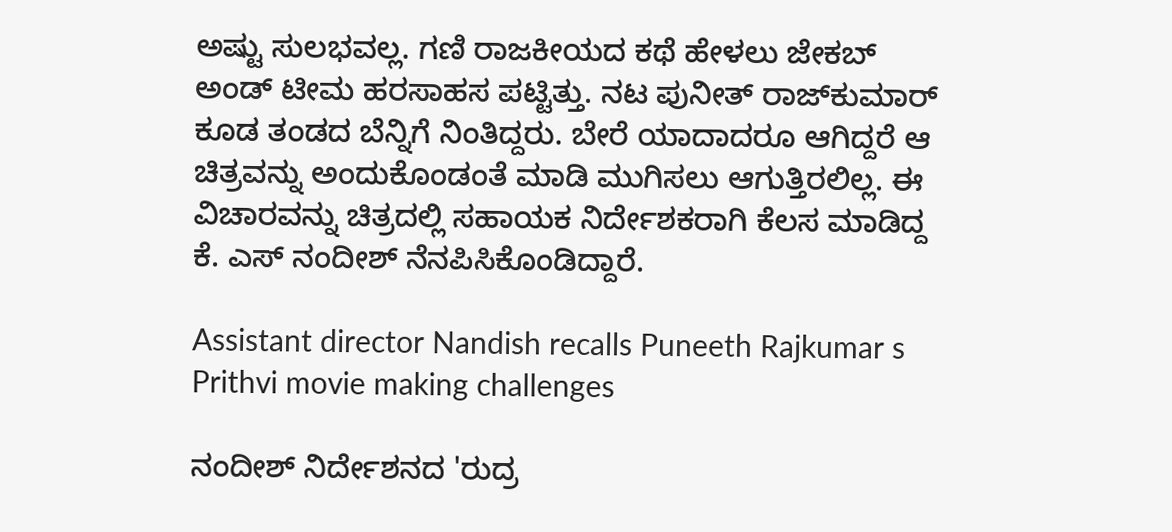ಅಷ್ಟು ಸುಲಭವಲ್ಲ. ಗಣಿ ರಾಜಕೀಯದ ಕಥೆ ಹೇಳಲು ಜೇಕಬ್ ಅಂಡ್ ಟೀಮ ಹರಸಾಹಸ ಪಟ್ಟಿತ್ತು. ನಟ ಪುನೀತ್ ರಾಜ್‌ಕುಮಾರ್ ಕೂಡ ತಂಡದ ಬೆನ್ನಿಗೆ ನಿಂತಿದ್ದರು. ಬೇರೆ ಯಾದಾದರೂ ಆಗಿದ್ದರೆ ಆ ಚಿತ್ರವನ್ನು ಅಂದುಕೊಂಡಂತೆ ಮಾಡಿ ಮುಗಿಸಲು ಆಗುತ್ತಿರಲಿಲ್ಲ. ಈ ವಿಚಾರವನ್ನು ಚಿತ್ರದಲ್ಲಿ ಸಹಾಯಕ ನಿರ್ದೇಶಕರಾಗಿ ಕೆಲಸ ಮಾಡಿದ್ದ ಕೆ. ಎಸ್ ನಂದೀಶ್ ನೆನಪಿಸಿಕೊಂಡಿದ್ದಾರೆ.

Assistant director Nandish recalls Puneeth Rajkumar s Prithvi movie making challenges

ನಂದೀಶ್ ನಿರ್ದೇಶನದ 'ರುದ್ರ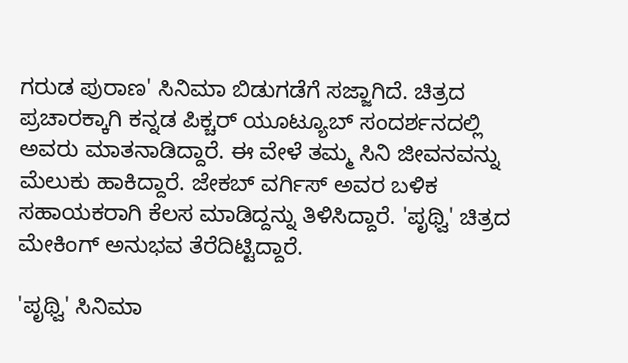ಗರುಡ ಪುರಾಣ' ಸಿನಿಮಾ ಬಿಡುಗಡೆಗೆ ಸಜ್ಜಾಗಿದೆ. ಚಿತ್ರದ ಪ್ರಚಾರಕ್ಕಾಗಿ ಕನ್ನಡ ಪಿಕ್ಚರ್ ಯೂಟ್ಯೂಬ್ ಸಂದರ್ಶನದಲ್ಲಿ ಅವರು ಮಾತನಾಡಿದ್ದಾರೆ. ಈ ವೇಳೆ ತಮ್ಮ ಸಿನಿ ಜೀವನವನ್ನು ಮೆಲುಕು ಹಾಕಿದ್ದಾರೆ. ಜೇಕಬ್ ವರ್ಗಿಸ್ ಅವರ ಬಳಿಕ ಸಹಾಯಕರಾಗಿ ಕೆಲಸ ಮಾಡಿದ್ದನ್ನು ತಿಳಿಸಿದ್ದಾರೆ. 'ಪೃಥ್ವಿ' ಚಿತ್ರದ ಮೇಕಿಂಗ್ ಅನುಭವ ತೆರೆದಿಟ್ಟಿದ್ದಾರೆ.

'ಪೃಥ್ವಿ' ಸಿನಿಮಾ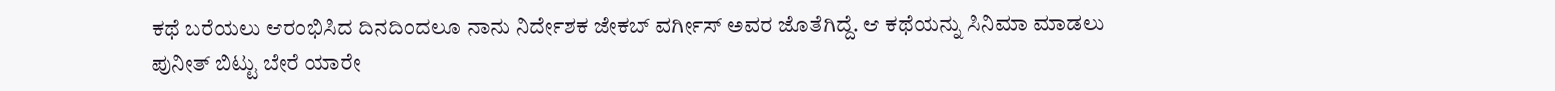ಕಥೆ ಬರೆಯಲು ಆರಂಭಿಸಿದ ದಿನದಿಂದಲೂ ನಾನು ನಿರ್ದೇಶಕ ಜೇಕಬ್ ವರ್ಗೀಸ್ ಅವರ ಜೊತೆಗಿದ್ದೆ. ಆ ಕಥೆಯನ್ನು ಸಿನಿಮಾ ಮಾಡಲು ಪುನೀತ್ ಬಿಟ್ಟು ಬೇರೆ ಯಾರೇ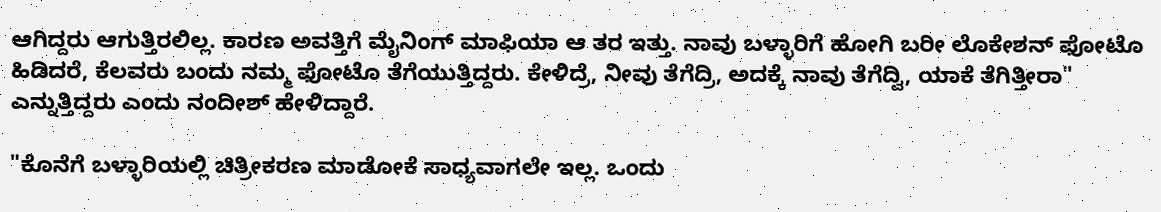ಆಗಿದ್ದರು ಆಗುತ್ತಿರಲಿಲ್ಲ. ಕಾರಣ ಅವತ್ತಿಗೆ ಮೈನಿಂಗ್ ಮಾಫಿಯಾ ಆ ತರ ಇತ್ತು. ನಾವು ಬಳ್ಳಾರಿಗೆ ಹೋಗಿ ಬರೀ ಲೊಕೇಶನ್ ಫೋಟೊ ಹಿಡಿದರೆ, ಕೆಲವರು ಬಂದು ನಮ್ಮ ಫೋಟೊ ತೆಗೆಯುತ್ತಿದ್ದರು. ಕೇಳಿದ್ರೆ, ನೀವು ತೆಗೆದ್ರಿ, ಅದಕ್ಕೆ ನಾವು ತೆಗೆದ್ವಿ, ಯಾಕೆ ತೆಗಿತ್ತೀರಾ" ಎನ್ನುತ್ತಿದ್ದರು ಎಂದು ನಂದೀಶ್ ಹೇಳಿದ್ದಾರೆ.

"ಕೊನೆಗೆ ಬಳ್ಳಾರಿಯಲ್ಲಿ ಚಿತ್ರೀಕರಣ ಮಾಡೋಕೆ ಸಾಧ್ಯವಾಗಲೇ ಇಲ್ಲ. ಒಂದು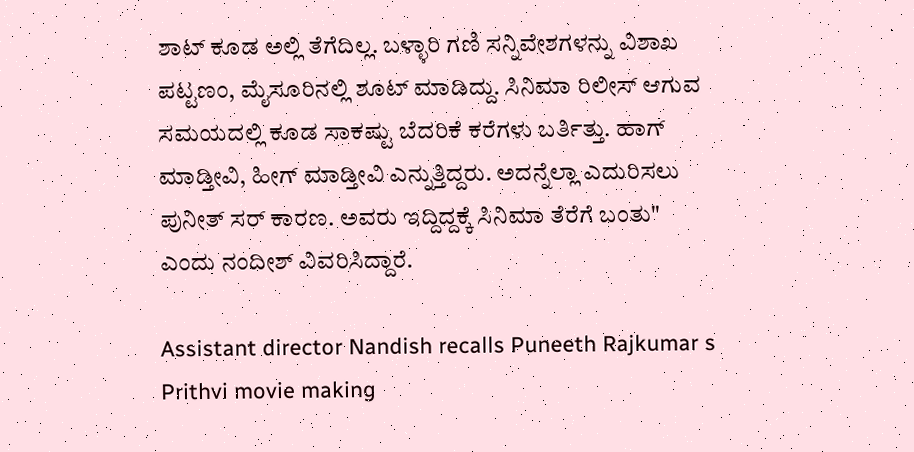ಶಾಟ್ ಕೂಡ ಅಲ್ಲಿ ತೆಗೆದಿಲ್ಲ. ಬಳ್ಳಾರಿ ಗಣಿ ಸನ್ನಿವೇಶಗಳನ್ನು ವಿಶಾಖ ಪಟ್ಟಣಂ, ಮೈಸೂರಿನಲ್ಲಿ ಶೂಟ್ ಮಾಡಿದ್ದು. ಸಿನಿಮಾ ರಿಲೀಸ್ ಆಗುವ ಸಮಯದಲ್ಲಿ ಕೂಡ ಸಾಕಷ್ಟು ಬೆದರಿಕೆ ಕರೆಗಳು ಬರ್ತಿತ್ತು. ಹಾಗ್ ಮಾಡ್ತೀವಿ, ಹೀಗ್ ಮಾಡ್ತೀವಿ ಎನ್ನುತ್ತಿದ್ದರು. ಅದನ್ನೆಲ್ಲಾ ಎದುರಿಸಲು ಪುನೀತ್ ಸರ್ ಕಾರಣ. ಅವರು ಇದ್ದಿದ್ದಕ್ಕೆ ಸಿನಿಮಾ ತೆರೆಗೆ ಬಂತು" ಎಂದು ನಂದೀಶ್ ವಿವರಿಸಿದ್ದಾರೆ.

Assistant director Nandish recalls Puneeth Rajkumar s Prithvi movie making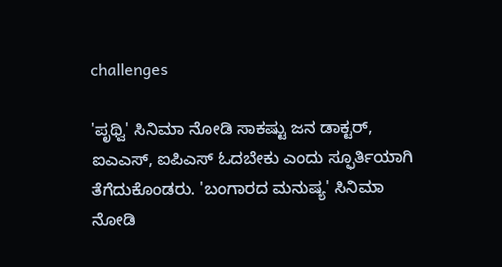challenges

'ಪೃಥ್ವಿ' ಸಿನಿಮಾ ನೋಡಿ ಸಾಕಷ್ಟು ಜನ ಡಾಕ್ಟರ್, ಐಎಎಸ್, ಐಪಿಎಸ್ ಓದಬೇಕು ಎಂದು ಸ್ಫೂರ್ತಿಯಾಗಿ ತೆಗೆದುಕೊಂಡರು. 'ಬಂಗಾರದ ಮನುಷ್ಯ' ಸಿನಿಮಾ ನೋಡಿ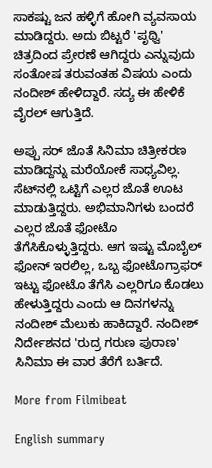ಸಾಕಷ್ಟು ಜನ ಹಳ್ಳಿಗೆ ಹೋಗಿ ವ್ಯವಸಾಯ ಮಾಡಿದ್ದರು. ಅದು ಬಿಟ್ಟರೆ 'ಪೃಥ್ವಿ' ಚಿತ್ರದಿಂದ ಪ್ರೇರಣೆ ಆಗಿದ್ದರು ಎನ್ನುವುದು ಸಂತೋಷ ತರುವಂತಹ ವಿಷಯ ಎಂದು ನಂದೀಶ್ ಹೇಳಿದ್ದಾರೆ. ಸದ್ಯ ಈ ಹೇಳಿಕೆ ವೈರಲ್ ಆಗುತ್ತಿದೆ.

ಅಪ್ಪು ಸರ್ ಜೊತೆ ಸಿನಿಮಾ ಚಿತ್ರೀಕರಣ ಮಾಡಿದ್ದನ್ನು ಮರೆಯೋಕೆ ಸಾಧ್ಯವಿಲ್ಲ. ಸೆಟ್‌ನಲ್ಲಿ ಒಟ್ಟಿಗೆ ಎಲ್ಲರ ಜೊತೆ ಊಟ ಮಾಡುತ್ತಿದ್ದರು. ಅಭಿಮಾನಿಗಳು ಬಂದರೆ ಎಲ್ಲರ ಜೊತೆ ಫೋಟೊ ತೆಗೆಸಿಕೊಳ್ಳುತ್ತಿದ್ದರು. ಆಗ ಇಷ್ಟು ಮೊಬೈಲ್ ಫೋನ್ ಇರಲಿಲ್ಲ, ಒಬ್ಬ ಫೋಟೊಗ್ರಾಫರ್ ಇಟ್ಟು ಫೋಟೊ ತೆಗೆಸಿ ಎಲ್ಲರಿಗೂ ಕೊಡಲು ಹೇಳುತ್ತಿದ್ದರು ಎಂದು ಆ ದಿನಗಳನ್ನು ನಂದೀಶ್ ಮೆಲುಕು ಹಾಕಿದ್ದಾರೆ. ನಂದೀಶ್ ನಿರ್ದೇಶನದ 'ರುದ್ರ ಗರುಣ ಪುರಾಣ' ಸಿನಿಮಾ ಈ ವಾರ ತೆರೆಗೆ ಬರ್ತಿದೆ.

More from Filmibeat

English summary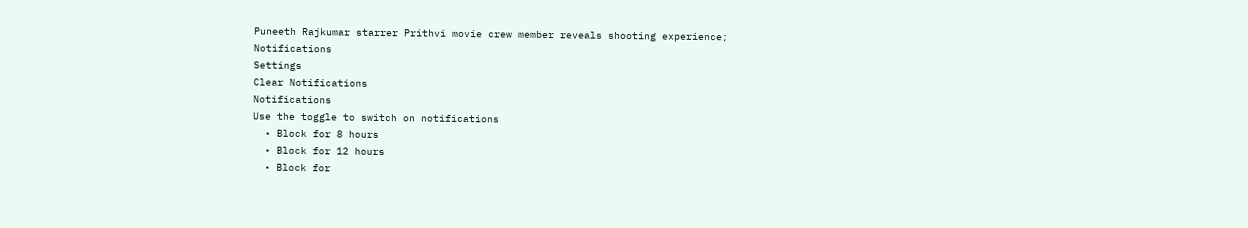Puneeth Rajkumar starrer Prithvi movie crew member reveals shooting experience;
Notifications
Settings
Clear Notifications
Notifications
Use the toggle to switch on notifications
  • Block for 8 hours
  • Block for 12 hours
  • Block for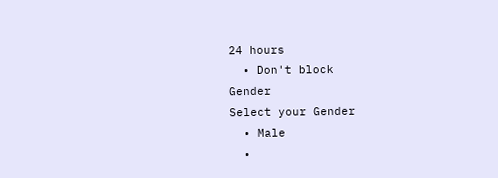24 hours
  • Don't block
Gender
Select your Gender
  • Male
  •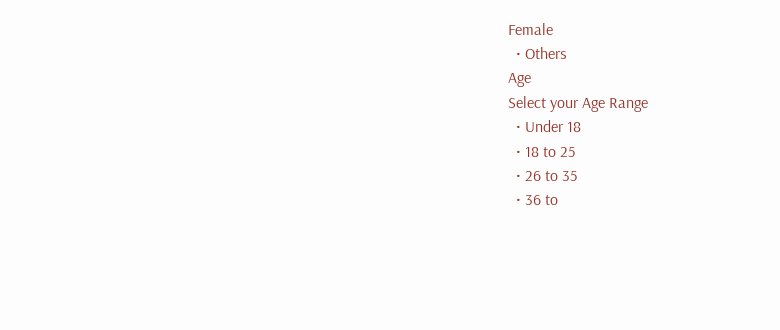Female
  • Others
Age
Select your Age Range
  • Under 18
  • 18 to 25
  • 26 to 35
  • 36 to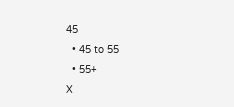45
  • 45 to 55
  • 55+
X